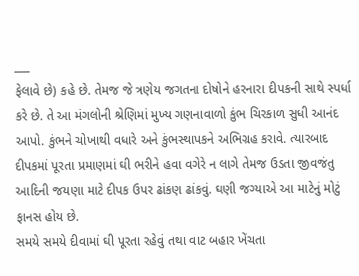___
ફેલાવે છે) કહે છે. તેમજ જે ત્રણેય જગતના દોષોને હરનારા દીપકની સાથે સ્પર્ધા કરે છે. તે આ મંગલોની શ્રેણિમાં મુખ્ય ગણનાવાળો કુંભ ચિરકાળ સુધી આનંદ આપો. કુંભને ચોખાથી વધારે અને કુંભસ્થાપકને અભિગ્રહ કરાવે. ત્યારબાદ દીપકમાં પૂરતા પ્રમાણમાં ઘી ભરીને હવા વગેરે ન લાગે તેમજ ઉડતા જીવજંતુ આદિની જયણા માટે દીપક ઉપર ઢાંકણ ઢાંકવું. ઘણી જગ્યાએ આ માટેનું મોટું ફાનસ હોય છે.
સમયે સમયે દીવામાં ઘી પૂરતા રહેવું તથા વાટ બહાર ખેંચતા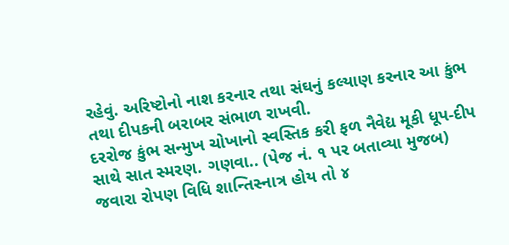રહેવું. અરિષ્ટોનો નાશ કરનાર તથા સંઘનું કલ્યાણ કરનાર આ કુંભ તથા દીપકની બરાબર સંભાળ રાખવી.
દરરોજ કુંભ સન્મુખ ચોખાનો સ્વસ્તિક કરી ફળ નૈવેદ્ય મૂકી ધૂપ-દીપ સાથે સાત સ્મરણ. ગણવા.. (પેજ નં. ૧ પર બતાવ્યા મુજબ)
જવારા રોપણ વિધિ શાન્તિસ્નાત્ર હોય તો ૪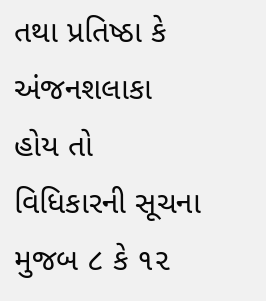તથા પ્રતિષ્ઠા કે અંજનશલાકા હોય તો વિધિકારની સૂચના મુજબ ૮ કે ૧૨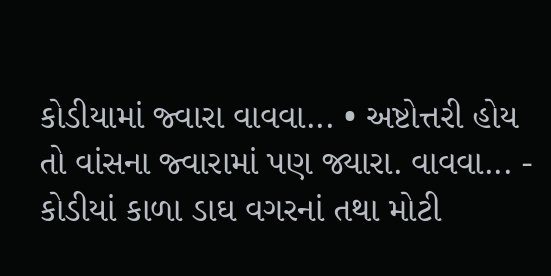કોડીયામાં જ્વારા વાવવા... • અષ્ટોત્તરી હોય તો વાંસના જ્વારામાં પણ જ્યારા. વાવવા... - કોડીયાં કાળા ડાઘ વગરનાં તથા મોટી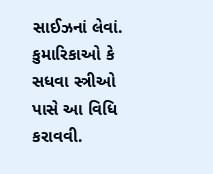સાઈઝનાં લેવાં. કુમારિકાઓ કે સધવા સ્ત્રીઓ પાસે આ વિધિ કરાવવી.